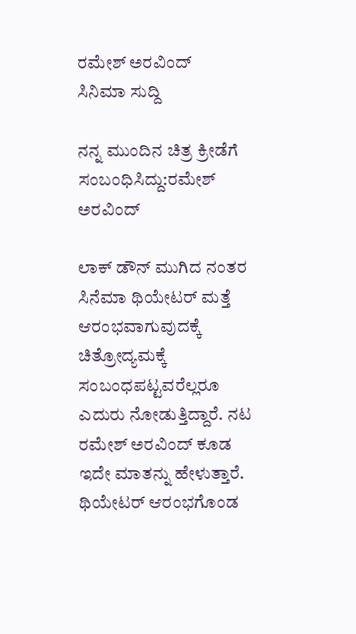ರಮೇಶ್ ಅರವಿಂದ್
ಸಿನಿಮಾ ಸುದ್ದಿ

ನನ್ನ ಮುಂದಿನ ಚಿತ್ರ ಕ್ರೀಡೆಗೆ ಸಂಬಂಧಿಸಿದ್ದು:ರಮೇಶ್ ಅರವಿಂದ್

ಲಾಕ್ ಡೌನ್ ಮುಗಿದ ನಂತರ ಸಿನೆಮಾ ಥಿಯೇಟರ್ ಮತ್ತೆ ಆರಂಭವಾಗುವುದಕ್ಕೆ ಚಿತ್ರೋದ್ಯಮಕ್ಕೆ ಸಂಬಂಧಪಟ್ಟವರೆಲ್ಲರೂ ಎದುರು ನೋಡುತ್ತಿದ್ದಾರೆ. ನಟ ರಮೇಶ್ ಅರವಿಂದ್ ಕೂಡ ಇದೇ ಮಾತನ್ನು ಹೇಳುತ್ತಾರೆ. ಥಿಯೇಟರ್ ಆರಂಭಗೊಂಡ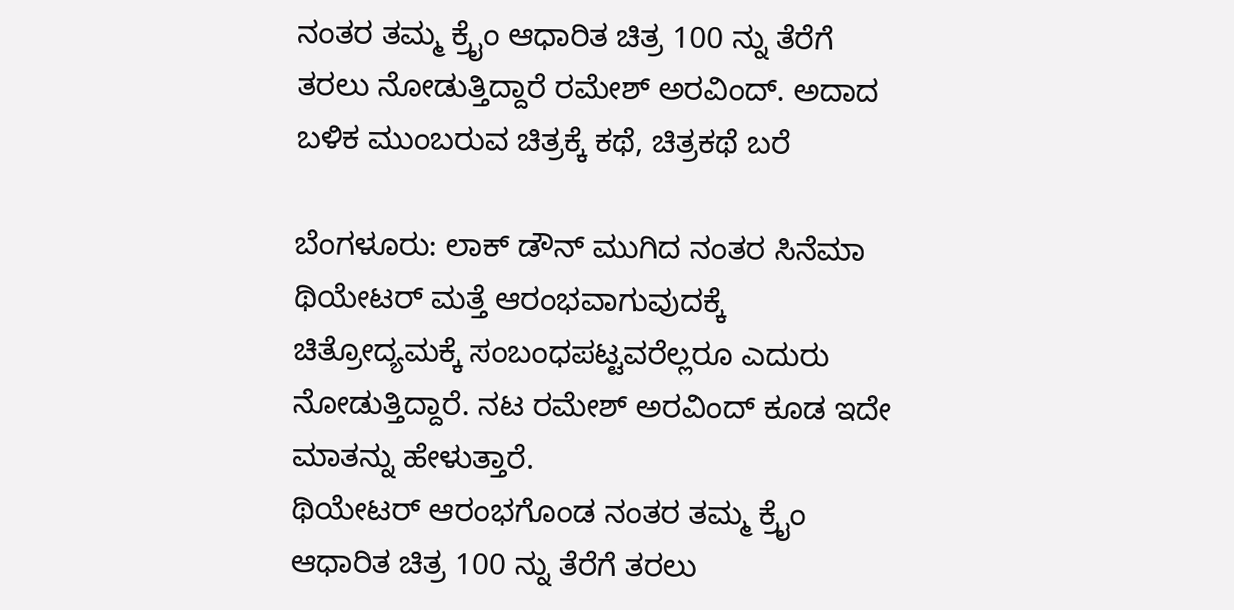ನಂತರ ತಮ್ಮ ಕ್ರೈಂ ಆಧಾರಿತ ಚಿತ್ರ 100 ನ್ನು ತೆರೆಗೆ ತರಲು ನೋಡುತ್ತಿದ್ದಾರೆ ರಮೇಶ್ ಅರವಿಂದ್. ಅದಾದ ಬಳಿಕ ಮುಂಬರುವ ಚಿತ್ರಕ್ಕೆ ಕಥೆ, ಚಿತ್ರಕಥೆ ಬರೆ

ಬೆಂಗಳೂರು: ಲಾಕ್ ಡೌನ್ ಮುಗಿದ ನಂತರ ಸಿನೆಮಾ ಥಿಯೇಟರ್ ಮತ್ತೆ ಆರಂಭವಾಗುವುದಕ್ಕೆ ಚಿತ್ರೋದ್ಯಮಕ್ಕೆ ಸಂಬಂಧಪಟ್ಟವರೆಲ್ಲರೂ ಎದುರು ನೋಡುತ್ತಿದ್ದಾರೆ. ನಟ ರಮೇಶ್ ಅರವಿಂದ್ ಕೂಡ ಇದೇ ಮಾತನ್ನು ಹೇಳುತ್ತಾರೆ.
ಥಿಯೇಟರ್ ಆರಂಭಗೊಂಡ ನಂತರ ತಮ್ಮ ಕ್ರೈಂ ಆಧಾರಿತ ಚಿತ್ರ 100 ನ್ನು ತೆರೆಗೆ ತರಲು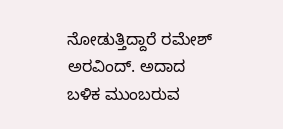ನೋಡುತ್ತಿದ್ದಾರೆ ರಮೇಶ್ ಅರವಿಂದ್. ಅದಾದ ಬಳಿಕ ಮುಂಬರುವ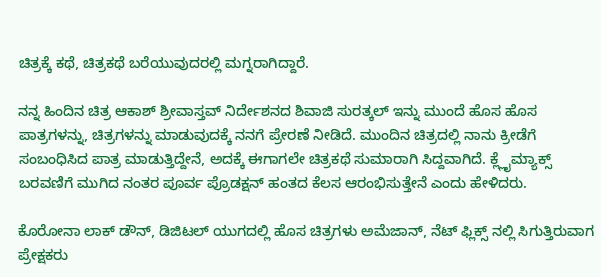ಚಿತ್ರಕ್ಕೆ ಕಥೆ, ಚಿತ್ರಕಥೆ ಬರೆಯುವುದರಲ್ಲಿ ಮಗ್ನರಾಗಿದ್ದಾರೆ.

ನನ್ನ ಹಿಂದಿನ ಚಿತ್ರ ಆಕಾಶ್ ಶ್ರೀವಾಸ್ತವ್ ನಿರ್ದೇಶನದ ಶಿವಾಜಿ ಸುರತ್ಕಲ್ ಇನ್ನು ಮುಂದೆ ಹೊಸ ಹೊಸ ಪಾತ್ರಗಳನ್ನು, ಚಿತ್ರಗಳನ್ನು ಮಾಡುವುದಕ್ಕೆ ನನಗೆ ಪ್ರೇರಣೆ ನೀಡಿದೆ. ಮುಂದಿನ ಚಿತ್ರದಲ್ಲಿ ನಾನು ಕ್ರೀಡೆಗೆ ಸಂಬಂಧಿಸಿದ ಪಾತ್ರ ಮಾಡುತ್ತಿದ್ದೇನೆ, ಅದಕ್ಕೆ ಈಗಾಗಲೇ ಚಿತ್ರಕಥೆ ಸುಮಾರಾಗಿ ಸಿದ್ದವಾಗಿದೆ. ಕ್ಲ್ಲೈಮ್ಯಾಕ್ಸ್ ಬರವಣಿಗೆ ಮುಗಿದ ನಂತರ ಪೂರ್ವ ಪ್ರೊಡಕ್ಷನ್ ಹಂತದ ಕೆಲಸ ಆರಂಭಿಸುತ್ತೇನೆ ಎಂದು ಹೇಳಿದರು.

ಕೊರೋನಾ ಲಾಕ್ ಡೌನ್, ಡಿಜಿಟಲ್ ಯುಗದಲ್ಲಿ ಹೊಸ ಚಿತ್ರಗಳು ಅಮೆಜಾನ್, ನೆಟ್ ಫ್ಲಿಕ್ಸ್ ನಲ್ಲಿ ಸಿಗುತ್ತಿರುವಾಗ ಪ್ರೇಕ್ಷಕರು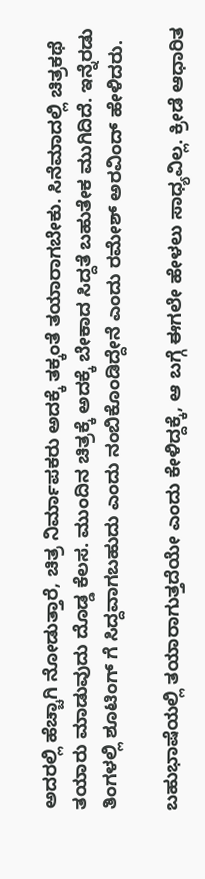ಅದರಲ್ಲಿ ಹೆಚ್ಚಾಗಿ ನೋಡುತ್ತಾರೆ, ಚಿತ್ರ ನಿರ್ಮಾಪಕರು ಅದಕ್ಕೆ ತಕ್ಕಂತೆ ತಯಾರಾಗಬೇಕು. ಸಿನೆಮಾದಲ್ಲಿ ಚಿತ್ರಕಥೆ ತಯಾರು ಮಾಡುವುದು ದೊಡ್ಡ ಕೆಲಸ. ಮುಂದಿನ ಚಿತ್ರಕ್ಕೆ ಅದಕ್ಕೆ ಬೇಕಾದ ಸಿದ್ದತೆ ಬಹುತೇಕ ಮುಗಿದಿದೆ. ಇನ್ನೆರಡು ತಿಂಗಳಲ್ಲಿ ಶೂಟಿಂಗ್ ಗೆ ಸಿದ್ದವಾಗಬಹುದು ಎಂದು ನಂಬಿಕೊಂಡಿದ್ದೇನೆ ಎಂದು ರಮೇಶ್ ಅರವಿಂದ್ ಹೇಳಿದರು.

ಬಹುಭಾಷೆಯಲ್ಲಿ ತಯಾರಾಗುತ್ತದೆಯೇ ಎಂದು ಕೇಳಿದ್ದಕ್ಕೆ, ಆ ಬಗ್ಗೆ ಈಗಲೇ ಹೇಳಲು ಸಾಧ್ಯವಿಲ್ಲ. ಕ್ರೀಡೆ ಆಧಾರಿತ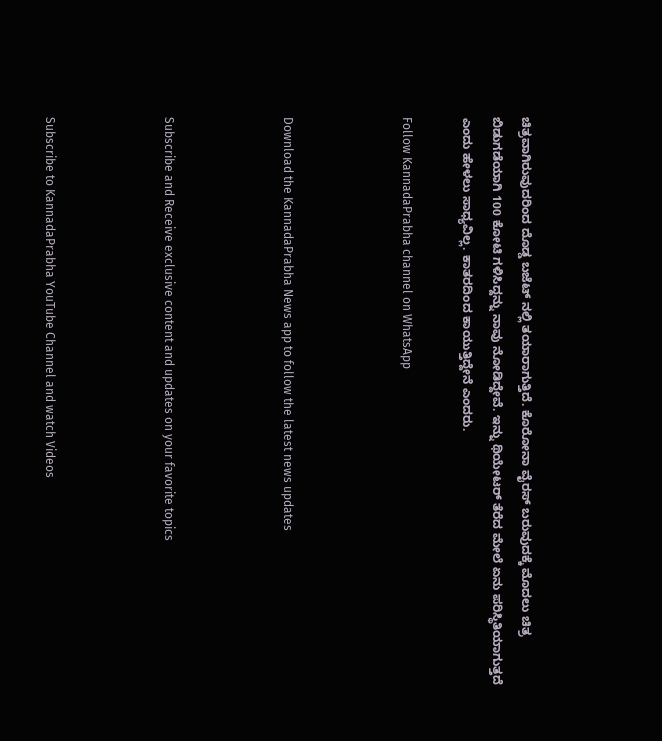ಚಿತ್ರವಾಗಿರುವುದರಿಂದ ದೊಡ್ಡ ಬಜೆಟ್ ನಲ್ಲಿ ತಯಾರಾಗುತ್ತಿದೆ. ಕೊರೋನಾ ವೈರಸ್ ಬರುವುದಕ್ಕೆ ಮೊದಲು ಚಿತ್ರ ಬಿಡುಗಡೆಯಾಗಿ 100 ಕೋಟಿ ಗಳಿಸಿದ್ದನ್ನು ನಾವು ನೋಡಿದ್ದೇವೆ. ಇನ್ನು ಥಿಯೇಟರ್ ತೆರೆದ ಮೇಲೆ ಏನು ಪರಿಸ್ಥಿತಿಯಾಗುತ್ತದೆ ಎಂದು ಹೇಳಲು ಸಾಧ್ಯವಿಲ್ಲ. ಕಾತರದಿಂದ ಕಾಯುತ್ತಿದ್ದೇನೆ ಎಂದರು.

Follow KannadaPrabha channel on WhatsApp



Download the KannadaPrabha News app to follow the latest news updates



Subscribe and Receive exclusive content and updates on your favorite topics



Subscribe to KannadaPrabha YouTube Channel and watch Videos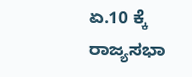ಏ.10 ಕ್ಕೆ ರಾಜ್ಯಸಭಾ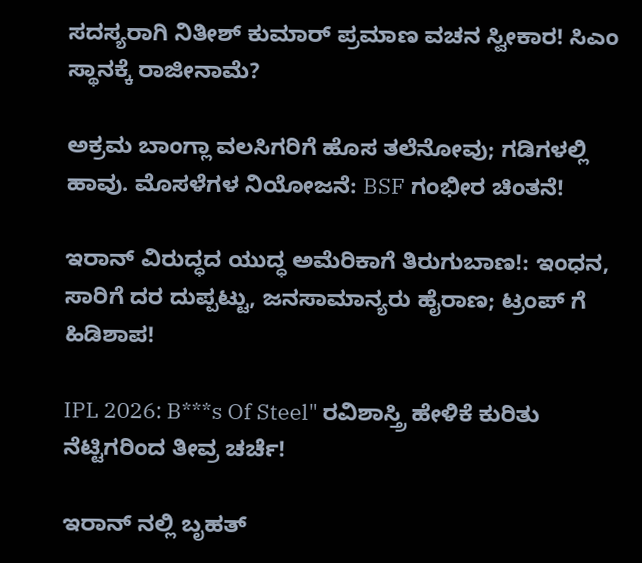ಸದಸ್ಯರಾಗಿ ನಿತೀಶ್ ಕುಮಾರ್ ಪ್ರಮಾಣ ವಚನ ಸ್ವೀಕಾರ! ಸಿಎಂ ಸ್ಥಾನಕ್ಕೆ ರಾಜೀನಾಮೆ?

ಅಕ್ರಮ ಬಾಂಗ್ಲಾ ವಲಸಿಗರಿಗೆ ಹೊಸ ತಲೆನೋವು; ಗಡಿಗಳಲ್ಲಿ ಹಾವು. ಮೊಸಳೆಗಳ ನಿಯೋಜನೆ: BSF ಗಂಭೀರ ಚಿಂತನೆ!

ಇರಾನ್ ವಿರುದ್ಧದ ಯುದ್ಧ ಅಮೆರಿಕಾಗೆ ತಿರುಗುಬಾಣ!: ಇಂಧನ, ಸಾರಿಗೆ ದರ ದುಪ್ಪಟ್ಟು, ಜನಸಾಮಾನ್ಯರು ಹೈರಾಣ; ಟ್ರಂಪ್ ಗೆ ಹಿಡಿಶಾಪ!

IPL 2026: B***s Of Steel" ರವಿಶಾಸ್ತ್ರಿ ಹೇಳಿಕೆ ಕುರಿತು ನೆಟ್ಟಿಗರಿಂದ ತೀವ್ರ ಚರ್ಚೆ!

ಇರಾನ್ ನಲ್ಲಿ ಬೃಹತ್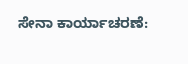ಸೇನಾ ಕಾರ್ಯಾಚರಣೆ: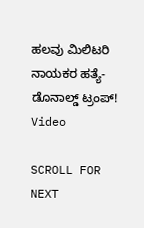ಹಲವು ಮಿಲಿಟರಿ ನಾಯಕರ ಹತ್ಯೆ- ಡೊನಾಲ್ಡ್ ಟ್ರಂಪ್! Video

SCROLL FOR NEXT